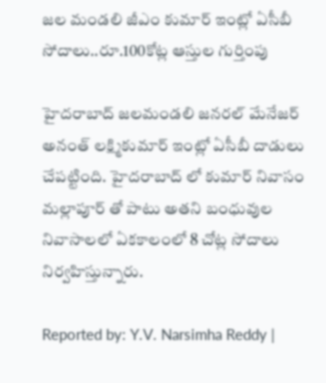జల మండలి జీఎం కుమార్ ఇంట్లో ఏసీబీ సోదాలు..రూ.100కోట్ల ఆస్తుల గుర్తింపు

హైదరాబాద్ జలమండలి జనరల్ మేనేజర్ అనంత్ లక్ష్మికుమార్ ఇంట్లో ఏసీబీ దాడులు చేపట్టింది. హైదరాబాద్ లో కుమార్ నివాసం మల్లాపూర్ తో పాటు అతని బంధువుల నివాసాలలో ఏకకాలంలో 8 చోట్ల సోదాలు నిర్వహిస్తున్నారు.

Reported by: Y.V. Narsimha Reddy |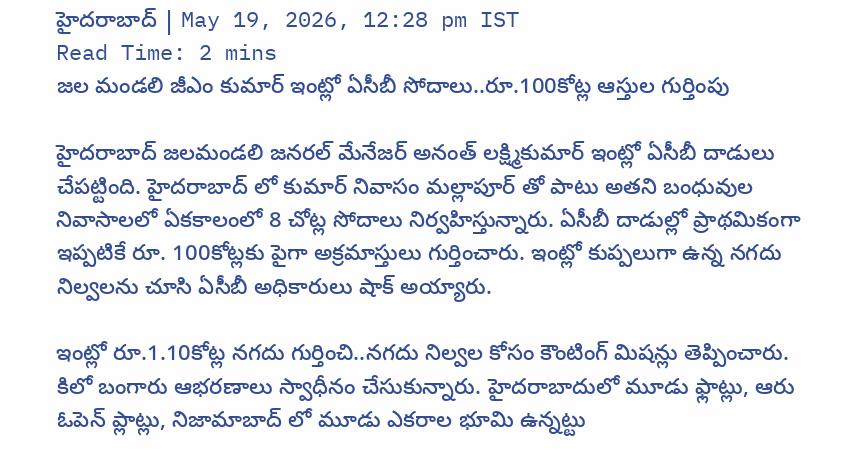హైదరాబాద్ | May 19, 2026, 12:28 pm IST
Read Time: 2 mins
జల మండలి జీఎం కుమార్ ఇంట్లో ఏసీబీ సోదాలు..రూ.100కోట్ల ఆస్తుల గుర్తింపు

హైదరాబాద్ జలమండలి జనరల్ మేనేజర్ అనంత్ లక్ష్మికుమార్ ఇంట్లో ఏసీబీ దాడులు చేపట్టింది. హైదరాబాద్ లో కుమార్ నివాసం మల్లాపూర్ తో పాటు అతని బంధువుల నివాసాలలో ఏకకాలంలో 8 చోట్ల సోదాలు నిర్వహిస్తున్నారు. ఏసీబీ దాడుల్లో ప్రాథమికంగా ఇప్పటికే రూ. 100కోట్లకు పైగా అక్రమాస్తులు గుర్తించారు. ఇంట్లో కుప్పలుగా ఉన్న నగదు నిల్వలను చూసి ఏసీబీ అధికారులు షాక్ అయ్యారు.

ఇంట్లో రూ.1.10కోట్ల నగదు గుర్తించి..నగదు నిల్వల కోసం కౌంటింగ్ మిషన్లు తెప్పించారు. కిలో బంగారు ఆభరణాలు స్వాధీనం చేసుకున్నారు. హైదరాబాదులో మూడు ఫ్లాట్లు, ఆరు ఓపెన్ ప్లాట్లు, నిజామాబాద్ లో మూడు ఎకరాల భూమి ఉన్నట్టు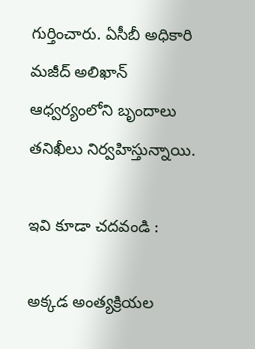గుర్తించారు. ఏసీబీ అధికారి మజీద్ అలిఖాన్ ఆధ్వర్యంలోని బృందాలు తనిఖీలు నిర్వహిస్తున్నాయి.

ఇవి కూడా చదవండి :

అక్కడ అంత్యక్రియల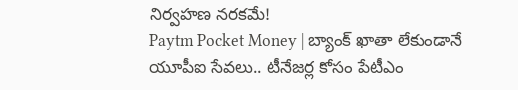నిర్వహణ నరకమే!
Paytm Pocket Money | బ్యాంక్ ఖాతా లేకుండానే యూపీఐ సేవలు.. టీనేజర్ల కోసం పేటీఎం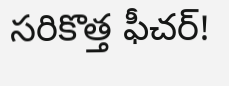సరికొత్త ఫీచర్!